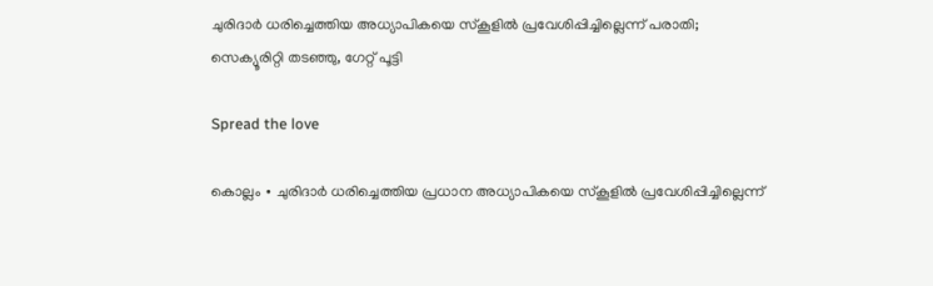ചുരിദാർ ധരിച്ചെത്തിയ അധ്യാപികയെ സ്കൂളിൽ പ്രവേശിപ്പിച്ചില്ലെന്ന് പരാതി; സെക്യൂരിറ്റി തടഞ്ഞു, ഗേറ്റ് പൂട്ടി

Spread the love

കൊല്ലം ∙ ചുരിദാർ ധരിച്ചെത്തിയ പ്രധാന അധ്യാപികയെ സ്കൂളിൽ പ്രവേശിപ്പിച്ചില്ലെന്ന്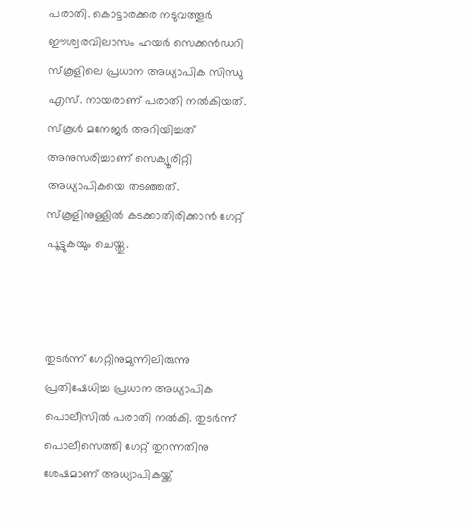പരാതി. കൊട്ടാരക്കര നടുവത്തൂർ ഈശ്വരവിലാസം ഹയർ സെക്കൻഡറി സ്കൂളിലെ പ്രധാന അധ്യാപിക സിന്ധു എസ്. നായരാണ് പരാതി നല്‍കിയത്. സ്കൂൾ മനേജർ അറിയിച്ചത് അനുസരിച്ചാണ് സെക്യൂരിറ്റി അധ്യാപികയെ തടഞ്ഞത്. സ്കൂളിനുള്ളിൽ കടക്കാതിരിക്കാൻ ഗേറ്റ് പൂട്ടുകയും ചെയ്തു.



തുടർന്ന് ഗേറ്റിനുമുന്നിലിരുന്നു പ്രതിഷേധിച്ച പ്രധാന അധ്യാപിക പൊലീസിൽ പരാതി നൽകി. തുടർന്ന് പൊലീസെത്തി ഗേറ്റ് തുറന്നതിനു ശേഷമാണ് അധ്യാപികയ്ക്ക്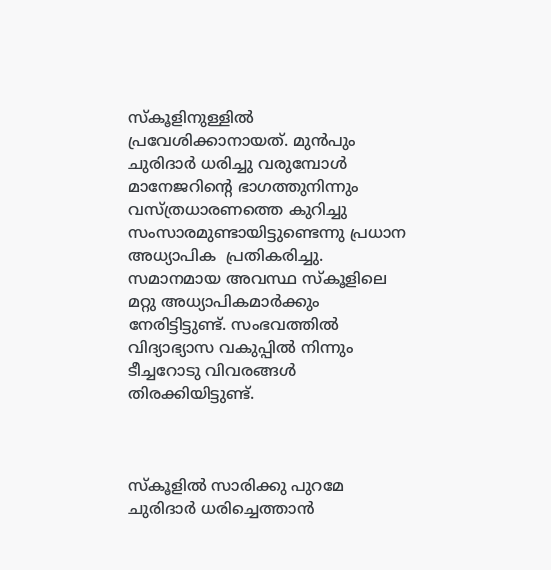സ്കൂളിനുള്ളിൽ പ്രവേശിക്കാനായത്. മുൻപും ചുരിദാർ ധരിച്ചു വരുമ്പോൾ മാനേജറിന്റെ ഭാഗത്തുനിന്നും വസ്ത്രധാരണത്തെ കുറിച്ചു സംസാരമുണ്ടായിട്ടുണ്ടെന്നു പ്രധാന അധ്യാപിക  പ്രതികരിച്ചു. സമാനമായ അവസ്ഥ സ്കൂളിലെ മറ്റു അധ്യാപികമാർക്കും നേരിട്ടിട്ടുണ്ട്. സംഭവത്തിൽ വിദ്യാഭ്യാസ വകുപ്പിൽ നിന്നും ടീച്ചറോടു വിവരങ്ങൾ തിരക്കിയിട്ടുണ്ട്.



സ്കൂളിൽ സാരിക്കു പുറമേ ചുരിദാർ ധരിച്ചെത്താൻ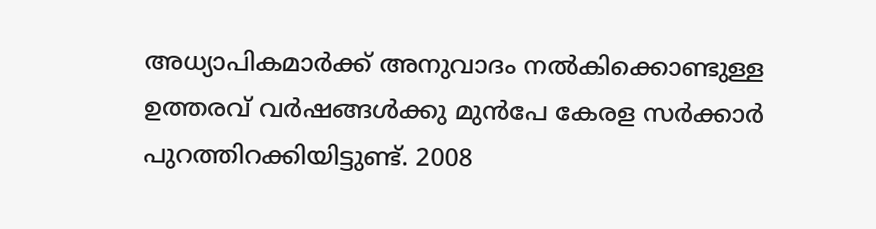അധ്യാപികമാർക്ക് അനുവാദം നൽകിക്കൊണ്ടുള്ള ഉത്തരവ് വർഷങ്ങൾക്കു മുൻപേ കേരള സർക്കാർ പുറത്തിറക്കിയിട്ടുണ്ട്. 2008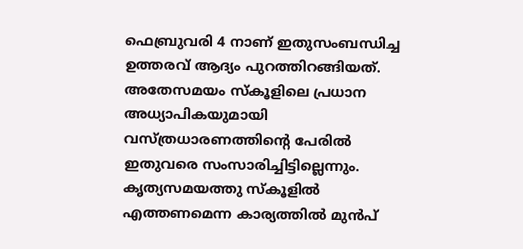ഫെബ്രുവരി 4 നാണ് ഇതുസംബന്ധിച്ച ഉത്തരവ് ആദ്യം പുറത്തിറങ്ങിയത്. അതേസമയം സ്കൂളിലെ പ്രധാന അധ്യാപികയുമായി വസ്ത്രധാരണത്തിന്റെ പേരിൽ ഇതുവരെ സംസാരിച്ചിട്ടില്ലെന്നും. കൃത്യസമയത്തു സ്കൂളിൽ എത്തണമെന്ന കാര്യത്തിൽ മുൻപ്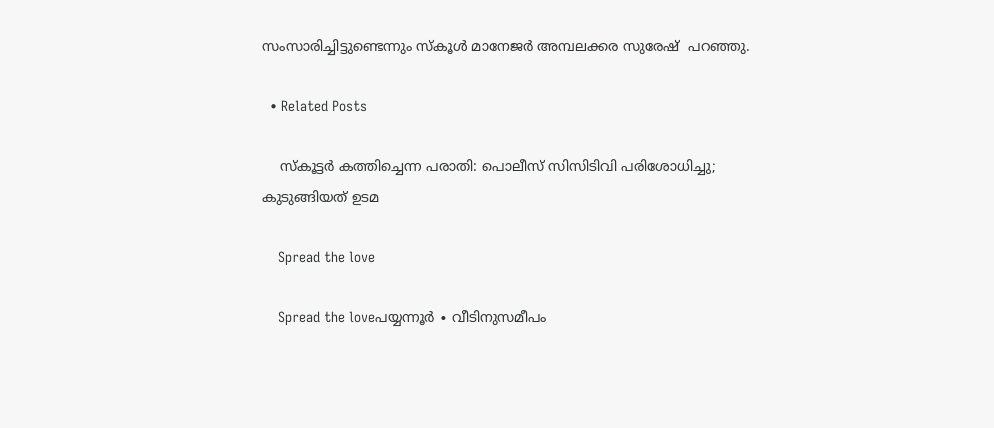സംസാരിച്ചിട്ടുണ്ടെന്നും സ്കൂൾ മാനേജർ അമ്പലക്കര സുരേഷ്  പറഞ്ഞു.

  • Related Posts

    സ്കൂട്ടർ കത്തിച്ചെന്ന പരാതി: പൊലീസ് സിസിടിവി പരിശോധിച്ചു; കുടുങ്ങിയത് ഉടമ

    Spread the love

    Spread the loveപയ്യന്നൂർ ∙ വീടിനുസമീപം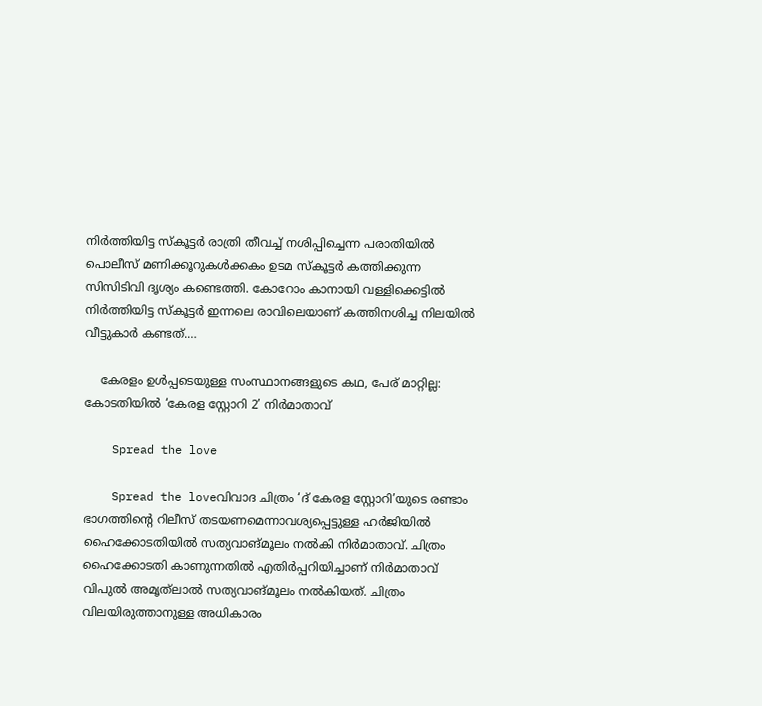നിർത്തിയിട്ട സ്കൂട്ടർ രാത്രി തീവച്ച് നശിപ്പിച്ചെന്ന പരാതിയിൽ പൊലീസ് മണിക്കൂറുകൾക്കകം ഉടമ സ്കൂട്ടർ കത്തിക്കുന്ന സിസിടിവി ദൃശ്യം കണ്ടെത്തി. കോറോം കാനായി വള്ളിക്കെട്ടിൽ നിർത്തിയിട്ട സ്കൂട്ടർ ഇന്നലെ രാവിലെയാണ് കത്തിനശിച്ച നിലയിൽ വീട്ടുകാർ കണ്ടത്.…

    കേരളം ഉൾപ്പടെയുള്ള സംസ്ഥാനങ്ങളുടെ കഥ, പേര് മാറ്റില്ല: കോടതിയിൽ ‘കേരള സ്റ്റോറി 2’ നിർമാതാവ്

    Spread the love

    Spread the loveവിവാദ ചിത്രം ‘ദ് കേരള സ്റ്റോറി’യുടെ രണ്ടാം ഭാഗത്തിന്റെ റിലീസ് തടയണമെന്നാവശ്യപ്പെട്ടുള്ള ഹർജിയിൽ ഹൈക്കോടതിയിൽ സത്യവാങ്മൂലം നൽകി നിർമാതാവ്. ചിത്രം ഹൈക്കോടതി കാണുന്നതിൽ എതിർപ്പറിയിച്ചാണ് നിർമാതാവ് വിപുൽ അമൃത്‌ലാൽ സത്യവാങ്മൂലം നൽകിയത്. ചിത്രം വിലയിരുത്താനുള്ള അധികാരം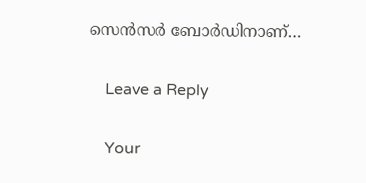സെൻസർ ബോർഡിനാണ്…

    Leave a Reply

    Your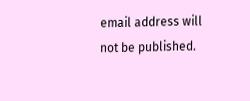email address will not be published.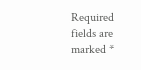Required fields are marked *